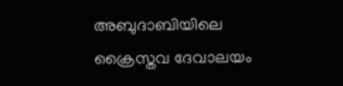അബുദാബിയിലെ ക്രൈസ്തവ ദേവാലയം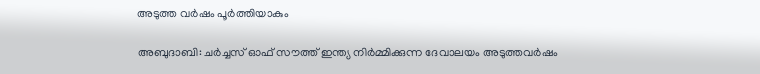അടുത്ത വര്‍ഷം പൂര്‍ത്തിയാകും

അബുദാബി: ചര്‍ച്ചസ് ഓഫ് സൗത്ത് ഇന്ത്യ നിര്‍മ്മിക്കുന്ന ദേവാലയം അടുത്തവര്‍ഷം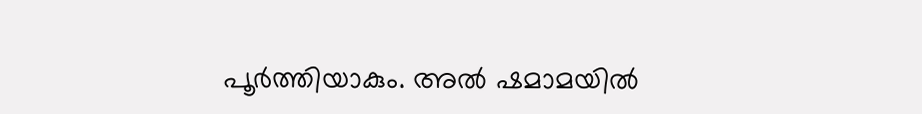പൂര്‍ത്തിയാകും. അല്‍ ഷമാമയില്‍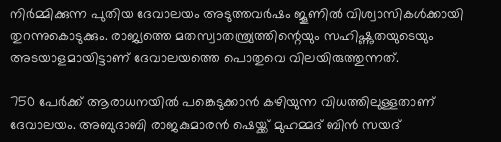നിര്‍മ്മിക്കുന്ന പുതിയ ദേവാലയം അടുത്തവര്‍ഷം ജൂണില്‍ വിശ്വാസികള്‍ക്കായി തുറന്നുകൊടുക്കും. രാജ്യത്തെ മതസ്വാതന്ത്ര്യത്തിന്റെയും സഹിഷ്ണുതയുടെയും അടയാളമായിട്ടാണ് ദേവാലയത്തെ പൊതുവെ വിലയിരുത്തുന്നത്.

750 പേര്‍ക്ക് ആരാധനയില്‍ പങ്കെടുക്കാന്‍ കഴിയുന്ന വിധത്തിലുള്ളതാണ് ദേവാലയം. അബുദാബി രാജകുമാരന്‍ ഷെയ്ക്ക് മുഹമ്മദ് ബിന്‍ സയദ്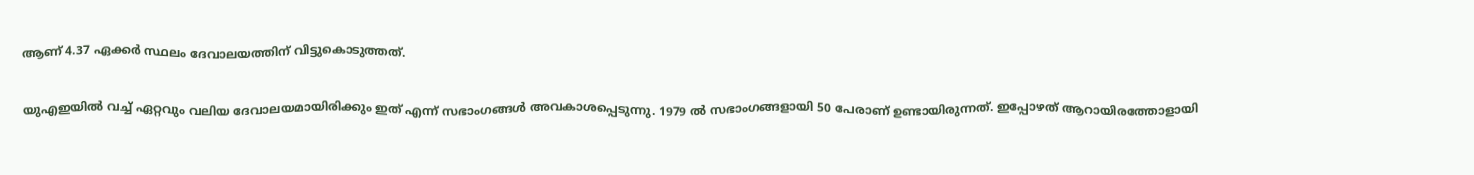ആണ് 4.37 ഏക്കര്‍ സ്ഥലം ദേവാലയത്തിന് വിട്ടുകൊടുത്തത്.

യുഎഇയില്‍ വച്ച് ഏറ്റവും വലിയ ദേവാലയമായിരിക്കും ഇത് എന്ന് സഭാംഗങ്ങള്‍ അവകാശപ്പെടുന്നു. 1979 ല്‍ സഭാംഗങ്ങളായി 50 പേരാണ് ഉണ്ടായിരുന്നത്. ഇപ്പോഴത് ആറായിരത്തോളായി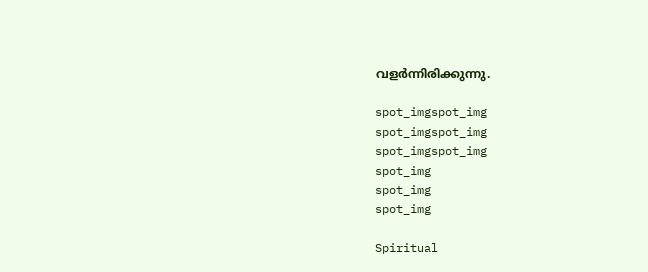വളര്‍ന്നിരിക്കുന്നു.

spot_imgspot_img
spot_imgspot_img
spot_imgspot_img
spot_img
spot_img
spot_img

Spiritual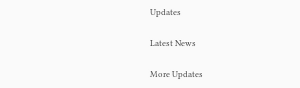Updates

Latest News

More Updates